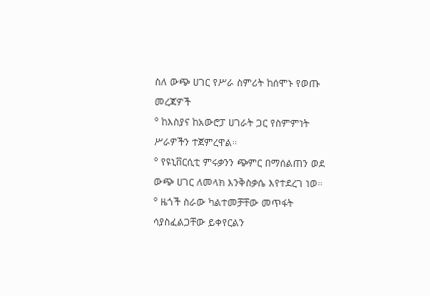ስለ ውጭ ሀገር የሥራ ስምሪት ከሰሞኑ የወጡ መረጃዎች
° ከእስያና ከአውሮፓ ሀገራት ጋር የስምምነት ሥራዎችን ተጀምረዋል።
° የዩኒቨርሲቲ ምሩቃንን ጭምር በማሰልጠን ወደ ውጭ ሀገር ለመላክ እንቅስቃሴ እየተደረገ ነወ።
° ዜጎች ስራው ካልተመቻቸው መጥፋት ሳያስፈልጋቸው ይቀየርልን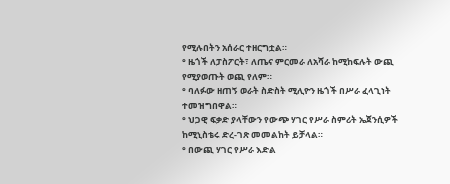የሚሉበትን አሰራር ተዘርግቷል።
° ዜጎች ለፓስፖርት፣ ለጤና ምርመራ ለአሻራ ከሚከፍሉት ውጪ የሚያወጡት ወጪ የለም።
° ባለፉው ዘጠኝ ወራት ስድስት ሚሊዮን ዜጎች በሥራ ፈላጊነት ተመዝግበዋል።
° ህጋዊ ፍቃድ ያላቸውን የውጭ ሃገር የሥራ ስምሪት ኤጀንሲዎች ከሚኒስቴሩ ድረ-ገጽ መመልከት ይቻላል።
° በውጪ ሃገር የሥራ እድል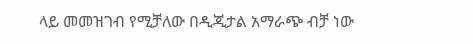ላይ መመዝገብ የሚቻለው በዲጂታል አማራጭ ብቻ ነው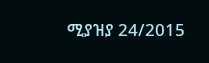ሚያዝያ 24/2015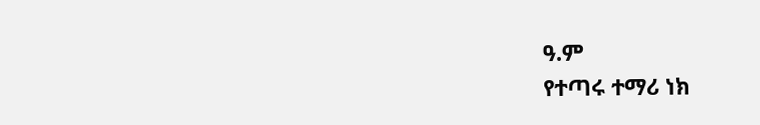ዓ.ም
የተጣሩ ተማሪ ነክ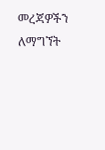መረጃዎችን ለማግኘት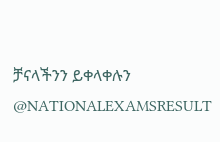ቻናላችንን ይቀላቀሉን
@NATIONALEXAMSRESULT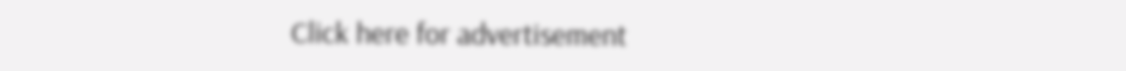Click here for advertisement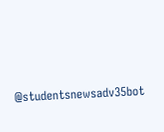@studentsnewsadv35bot